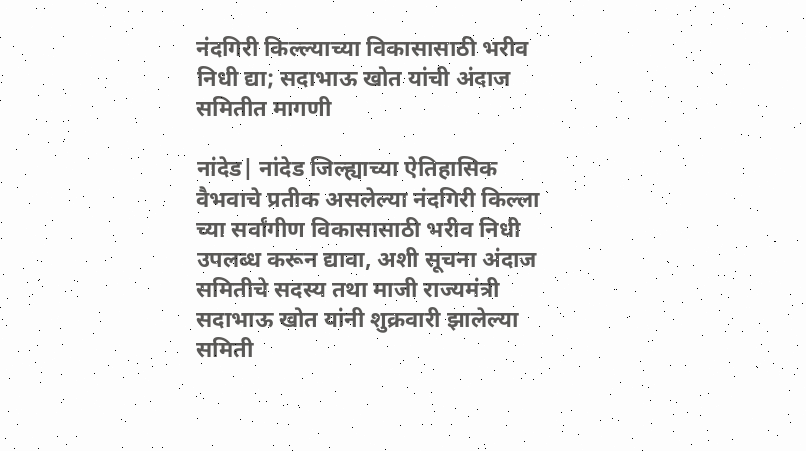नंदगिरी किल्ल्याच्या विकासासाठी भरीव निधी द्या; सदाभाऊ खोत यांची अंदाज समितीत मागणी

नांदेड| नांदेड जिल्ह्याच्या ऐतिहासिक वैभवाचे प्रतीक असलेल्या नंदगिरी किल्ला च्या सर्वांगीण विकासासाठी भरीव निधी उपलब्ध करून द्यावा, अशी सूचना अंदाज समितीचे सदस्य तथा माजी राज्यमंत्री सदाभाऊ खोत यांनी शुक्रवारी झालेल्या समिती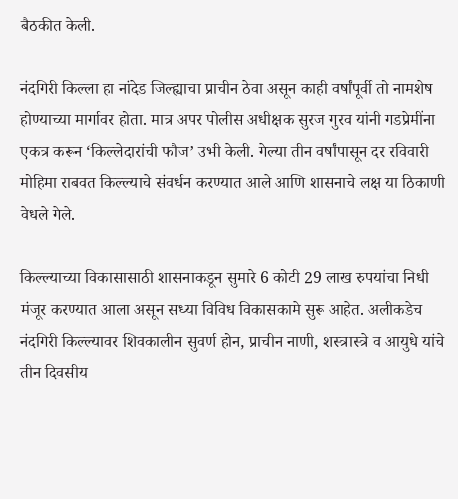बैठकीत केली.

नंदगिरी किल्ला हा नांदेड जिल्ह्याचा प्राचीन ठेवा असून काही वर्षांपूर्वी तो नामशेष होण्याच्या मार्गावर होता. मात्र अपर पोलीस अधीक्षक सुरज गुरव यांनी गडप्रेमींना एकत्र करून ‘किल्लेदारांची फौज’ उभी केली. गेल्या तीन वर्षांपासून दर रविवारी मोहिमा राबवत किल्ल्याचे संवर्धन करण्यात आले आणि शासनाचे लक्ष या ठिकाणी वेधले गेले.

किल्ल्याच्या विकासासाठी शासनाकडून सुमारे 6 कोटी 29 लाख रुपयांचा निधी मंजूर करण्यात आला असून सध्या विविध विकासकामे सुरू आहेत. अलीकडेच नंदगिरी किल्ल्यावर शिवकालीन सुवर्ण होन, प्राचीन नाणी, शस्त्रास्त्रे व आयुधे यांचे तीन दिवसीय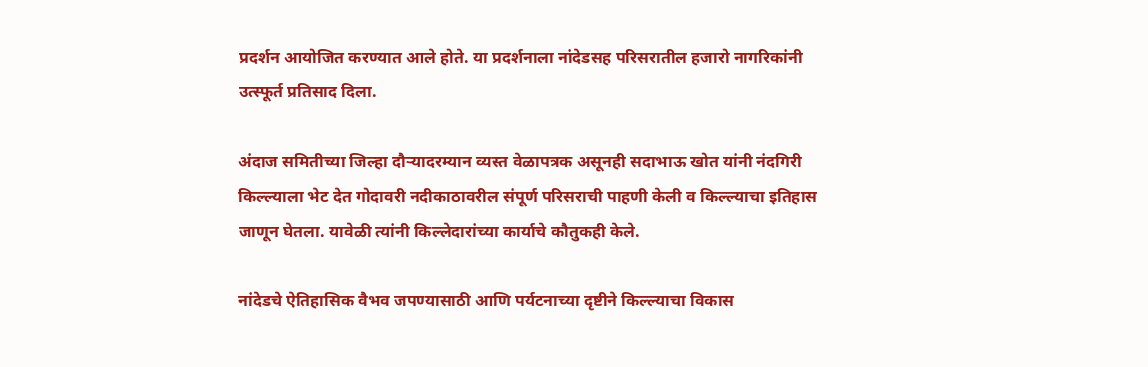प्रदर्शन आयोजित करण्यात आले होते. या प्रदर्शनाला नांदेडसह परिसरातील हजारो नागरिकांनी उत्स्फूर्त प्रतिसाद दिला.

अंदाज समितीच्या जिल्हा दौऱ्यादरम्यान व्यस्त वेळापत्रक असूनही सदाभाऊ खोत यांनी नंदगिरी किल्ल्याला भेट देत गोदावरी नदीकाठावरील संपूर्ण परिसराची पाहणी केली व किल्ल्याचा इतिहास जाणून घेतला. यावेळी त्यांनी किल्लेदारांच्या कार्याचे कौतुकही केले.

नांदेडचे ऐतिहासिक वैभव जपण्यासाठी आणि पर्यटनाच्या दृष्टीने किल्ल्याचा विकास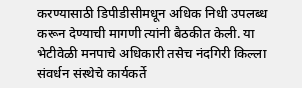करण्यासाठी डिपीडीसीमधून अधिक निधी उपलब्ध करून देण्याची मागणी त्यांनी बैठकीत केली. या भेटीवेळी मनपाचे अधिकारी तसेच नंदगिरी किल्ला संवर्धन संस्थेचे कार्यकर्ते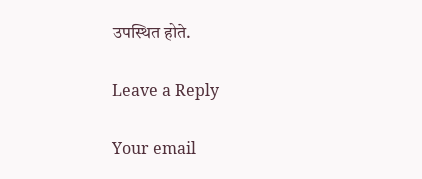उपस्थित होते.

Leave a Reply

Your email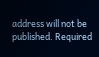address will not be published. Required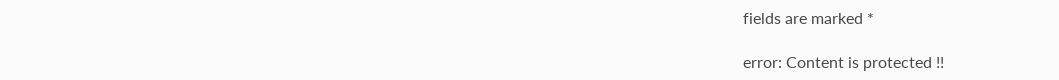fields are marked *

error: Content is protected !!